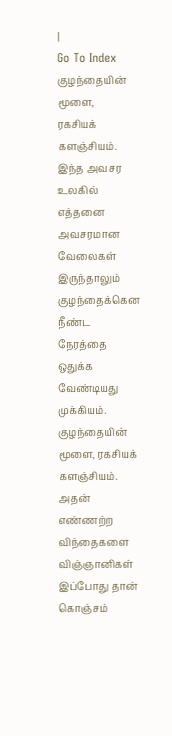|
Go To Index
குழந்தையின் மூளை,
ரகசியக் களஞ்சியம்.
இந்த அவசர உலகில் எத்தனை அவசரமான
வேலைகள் இருந்தாலும் குழந்தைக்கென நீண்ட நேரத்தை
ஒதுக்க வேண்டியது முக்கியம்.
குழந்தையின் மூளை, ரகசியக் களஞ்சியம். அதன் எண்ணற்ற
விந்தைகளை விஞ்ஞானிகள் இப்போது தான் கொஞ்சம்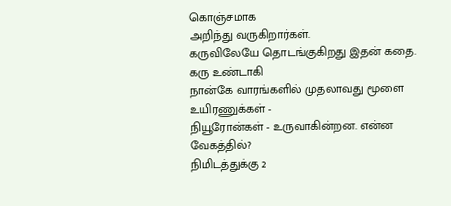கொஞ்சமாக
அறிந்து வருகிறார்கள்.
கருவிலேயே தொடங்குகிறது இதன் கதை. கரு உண்டாகி
நான்கே வாரங்களில் முதலாவது மூளை உயிரணுக்கள் -
நியூரோன்கள் - உருவாகின்றன. என்ன வேகத்தில்?
நிமிடத்துக்கு 2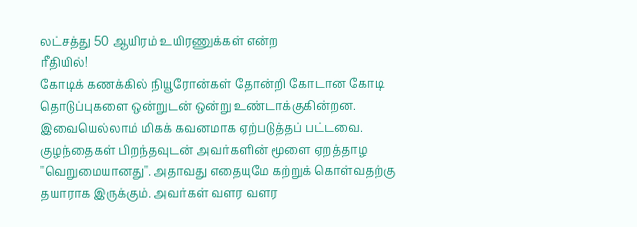லட்சத்து 50 ஆயிரம் உயிரணுக்கள் என்ற
ரீதியில்!
கோடிக் கணக்கில் நியூரோன்கள் தோன்றி கோடான கோடி
தொடுப்புகளை ஒன்றுடன் ஒன்று உண்டாக்குகின்றன.
இவையெல்லாம் மிகக் கவனமாக ஏற்படுத்தப் பட்டவை.
குழந்தைகள் பிறந்தவுடன் அவர்களின் மூளை ஏறத்தாழ
''வெறுமையானது''. அதாவது எதையுமே கற்றுக் கொள்வதற்கு
தயாராக இருக்கும். அவர்கள் வளர வளர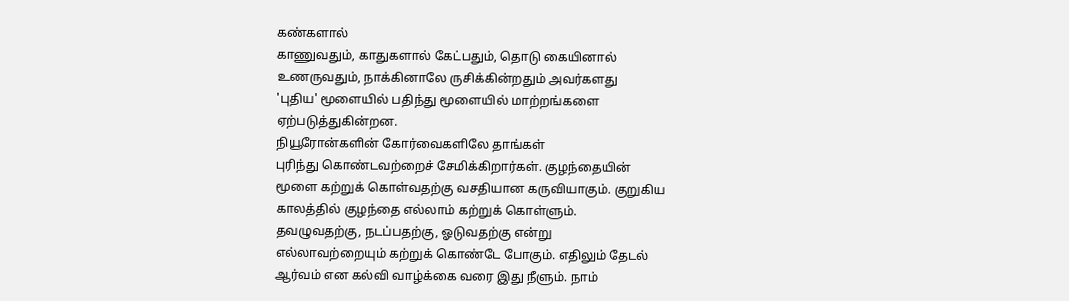கண்களால்
காணுவதும், காதுகளால் கேட்பதும், தொடு கையினால்
உணருவதும், நாக்கினாலே ருசிக்கின்றதும் அவர்களது
'புதிய' மூளையில் பதிந்து மூளையில் மாற்றங்களை
ஏற்படுத்துகின்றன.
நியூரோன்களின் கோர்வைகளிலே தாங்கள்
புரிந்து கொண்டவற்றைச் சேமிக்கிறார்கள். குழந்தையின்
மூளை கற்றுக் கொள்வதற்கு வசதியான கருவியாகும். குறுகிய
காலத்தில் குழந்தை எல்லாம் கற்றுக் கொள்ளும்.
தவழுவதற்கு, நடப்பதற்கு, ஓடுவதற்கு என்று
எல்லாவற்றையும் கற்றுக் கொண்டே போகும். எதிலும் தேடல்
ஆர்வம் என கல்வி வாழ்க்கை வரை இது நீளும். நாம்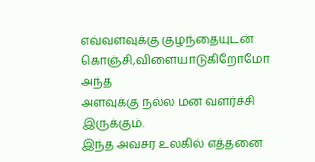எவ்வளவுக்கு குழந்தையுடன் கொஞ்சி,விளையாடுகிறோமோ அந்த
அளவுக்கு நல்ல மன வளர்ச்சி இருக்கும்.
இந்த அவசர உலகில் எத்தனை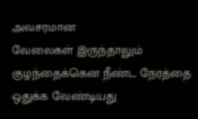அவசரமான
வேலைகள் இருந்தாலும் குழந்தைக்கென நீண்ட நேரத்தை
ஒதுக்க வேண்டியது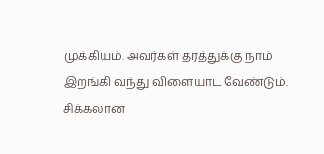முக்கியம். அவர்கள் தரத்துக்கு நாம்
இறங்கி வந்து விளையாட வேண்டும்.
சிக்கலான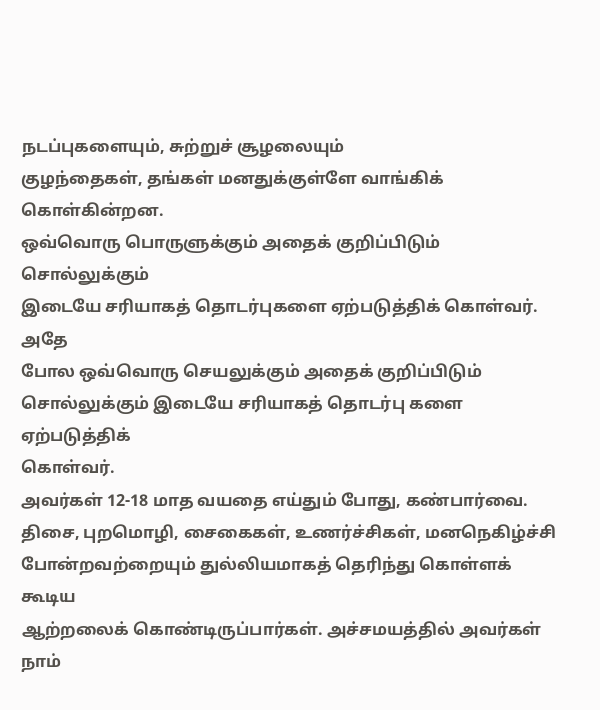நடப்புகளையும், சுற்றுச் சூழலையும்
குழந்தைகள், தங்கள் மனதுக்குள்ளே வாங்கிக் கொள்கின்றன.
ஒவ்வொரு பொருளுக்கும் அதைக் குறிப்பிடும் சொல்லுக்கும்
இடையே சரியாகத் தொடர்புகளை ஏற்படுத்திக் கொள்வர். அதே
போல ஒவ்வொரு செயலுக்கும் அதைக் குறிப்பிடும்
சொல்லுக்கும் இடையே சரியாகத் தொடர்பு களை ஏற்படுத்திக்
கொள்வர்.
அவர்கள் 12-18 மாத வயதை எய்தும் போது, கண்பார்வை.
திசை, புறமொழி, சைகைகள், உணர்ச்சிகள், மனநெகிழ்ச்சி
போன்றவற்றையும் துல்லியமாகத் தெரிந்து கொள்ளக் கூடிய
ஆற்றலைக் கொண்டிருப்பார்கள். அச்சமயத்தில் அவர்கள்
நாம்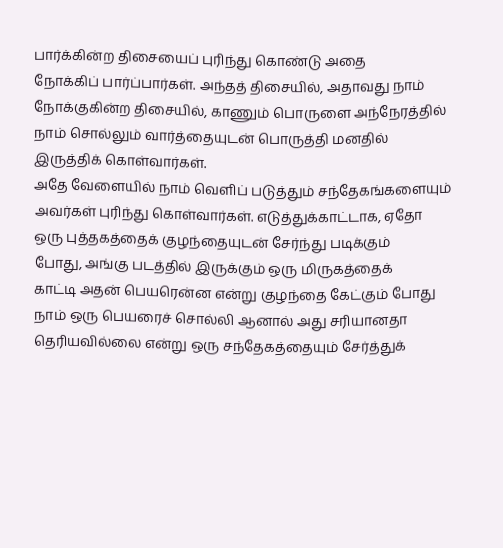பார்க்கின்ற திசையைப் புரிந்து கொண்டு அதை
நோக்கிப் பார்ப்பார்கள். அந்தத் திசையில், அதாவது நாம்
நோக்குகின்ற திசையில், காணும் பொருளை அந்நேரத்தில்
நாம் சொல்லும் வார்த்தையுடன் பொருத்தி மனதில்
இருத்திக் கொள்வார்கள்.
அதே வேளையில் நாம் வெளிப் படுத்தும் சந்தேகங்களையும்
அவர்கள் புரிந்து கொள்வார்கள். எடுத்துக்காட்டாக, ஏதோ
ஒரு புத்தகத்தைக் குழந்தையுடன் சேர்ந்து படிக்கும்
போது, அங்கு படத்தில் இருக்கும் ஒரு மிருகத்தைக்
காட்டி அதன் பெயரென்ன என்று குழந்தை கேட்கும் போது
நாம் ஒரு பெயரைச் சொல்லி ஆனால் அது சரியானதா
தெரியவில்லை என்று ஒரு சந்தேகத்தையும் சேர்த்துக்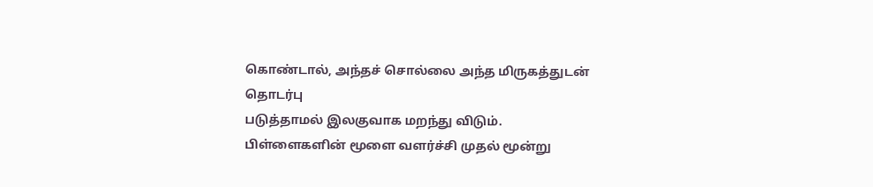கொண்டால், அந்தச் சொல்லை அந்த மிருகத்துடன் தொடர்பு
படுத்தாமல் இலகுவாக மறந்து விடும்.
பிள்ளைகளின் மூளை வளர்ச்சி முதல் மூன்று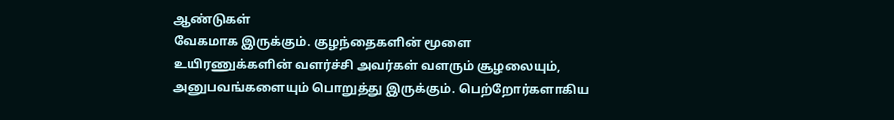ஆண்டுகள்
வேகமாக இருக்கும். குழந்தைகளின் மூளை
உயிரணுக்களின் வளர்ச்சி அவர்கள் வளரும் சூழலையும்,
அனுபவங்களையும் பொறுத்து இருக்கும். பெற்றோர்களாகிய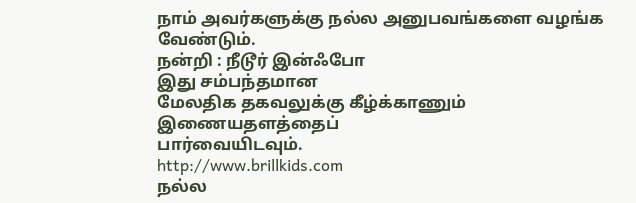நாம் அவர்களுக்கு நல்ல அனுபவங்களை வழங்க வேண்டும்.
நன்றி : நீடூர் இன்ஃபோ
இது சம்பந்தமான
மேலதிக தகவலுக்கு கீழ்க்காணும் இணையதளத்தைப்
பார்வையிடவும்.
http://www.brillkids.com
நல்ல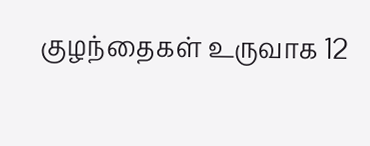குழந்தைகள் உருவாக 12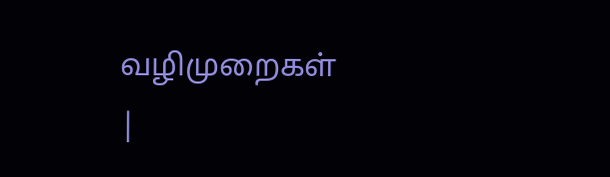வழிமுறைகள்
|